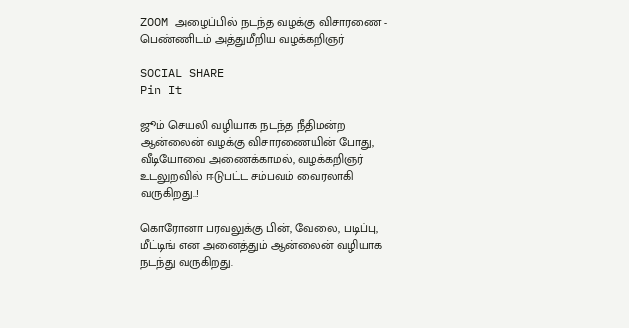ZOOM அழைப்பில் நடந்த வழக்கு விசாரணை - பெண்ணிடம் அத்துமீறிய வழக்கறிஞர்

SOCIAL SHARE
Pin It

ஜூம் செயலி வழியாக நடந்த நீதிமன்ற ஆன்லைன் வழக்கு விசாரணையின் போது, வீடியோவை அணைக்காமல், வழக்கறிஞர் உடலுறவில் ஈடுபட்ட சம்பவம் வைரலாகி வருகிறது..!

கொரோனா பரவலுக்கு பின், வேலை, படிப்பு, மீட்டிங் என அனைத்தும் ஆன்லைன் வழியாக நடந்து வருகிறது.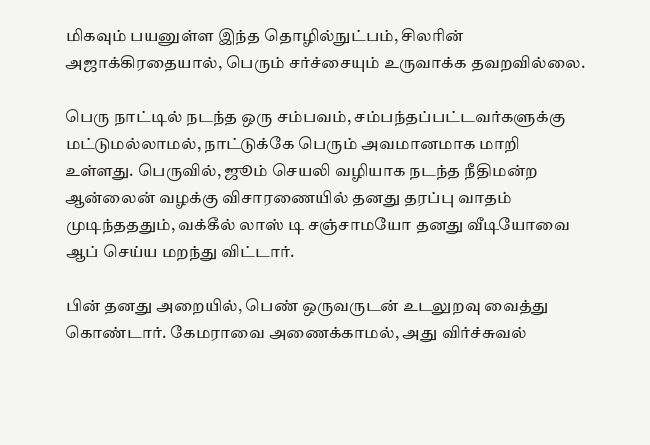மிகவும் பயனுள்ள இந்த தொழில்நுட்பம், சிலரின் அஜாக்கிரதையால், பெரும் சர்ச்சையும் உருவாக்க தவறவில்லை.

பெரு நாட்டில் நடந்த ஒரு சம்பவம், சம்பந்தப்பட்டவர்களுக்கு மட்டுமல்லாமல், நாட்டுக்கே பெரும் அவமானமாக மாறி உள்ளது. பெருவில், ஜூம் செயலி வழியாக நடந்த நீதிமன்ற ஆன்லைன் வழக்கு விசாரணையில் தனது தரப்பு வாதம் முடிந்தததும், வக்கீல் லாஸ் டி சஞ்சாமயோ தனது வீடியோவை ஆப் செய்ய மறந்து விட்டார்.

பின் தனது அறையில், பெண் ஒருவருடன் உடலுறவு வைத்து கொண்டார். கேமராவை அணைக்காமல், அது விர்ச்சுவல்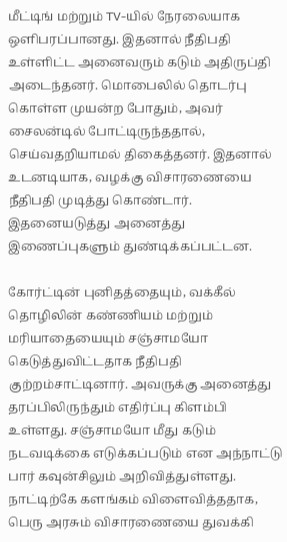மீட்டிங் மற்றும் TV-யில் நேரலையாக ஒளிபரப்பானது. இதனால் நீதிபதி உள்ளிட்ட அனைவரும் கடும் அதிருப்தி அடைந்தனர். மொபைலில் தொடர்பு கொள்ள முயன்ற போதும், அவர் சைலன்டில் போட்டிருந்ததால், செய்வதறியாமல் திகைத்தனர். இதனால் உடனடியாக, வழக்கு விசாரணையை நீதிபதி முடித்து கொண்டார். இதனையடுத்து அனைத்து இணைப்புகளும் துண்டிக்கப்பட்டன.

கோர்ட்டின் புனிதத்தையும், வக்கீல் தொழிலின் கண்ணியம் மற்றும் மரியாதையையும் சஞ்சாமயோ கெடுத்துவிட்டதாக நீதிபதி குற்றம்சாட்டினார். அவருக்கு அனைத்து தரப்பிலிருந்தும் எதிர்ப்பு கிளம்பி உள்ளது. சஞ்சாமயோ மீது கடும் நடவடிக்கை எடுக்கப்படும் என அந்நாட்டு பார் கவுன்சிலும் அறிவித்துள்ளது. நாட்டிற்கே களங்கம் விளைவித்ததாக, பெரு அரசும் விசாரணையை துவக்கி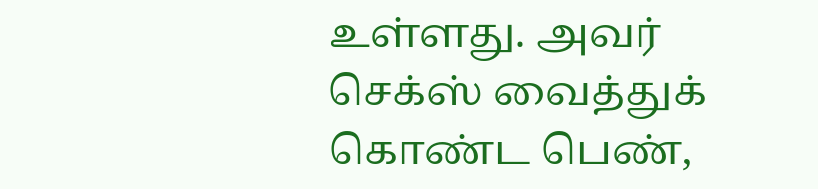உள்ளது. அவர் செக்ஸ் வைத்துக் கொண்ட பெண்,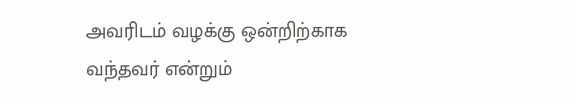அவரிடம் வழக்கு ஒன்றிற்காக வந்தவர் என்றும்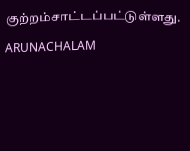குற்றம்சாட்டப்பட்டுள்ளது.

ARUNACHALAM